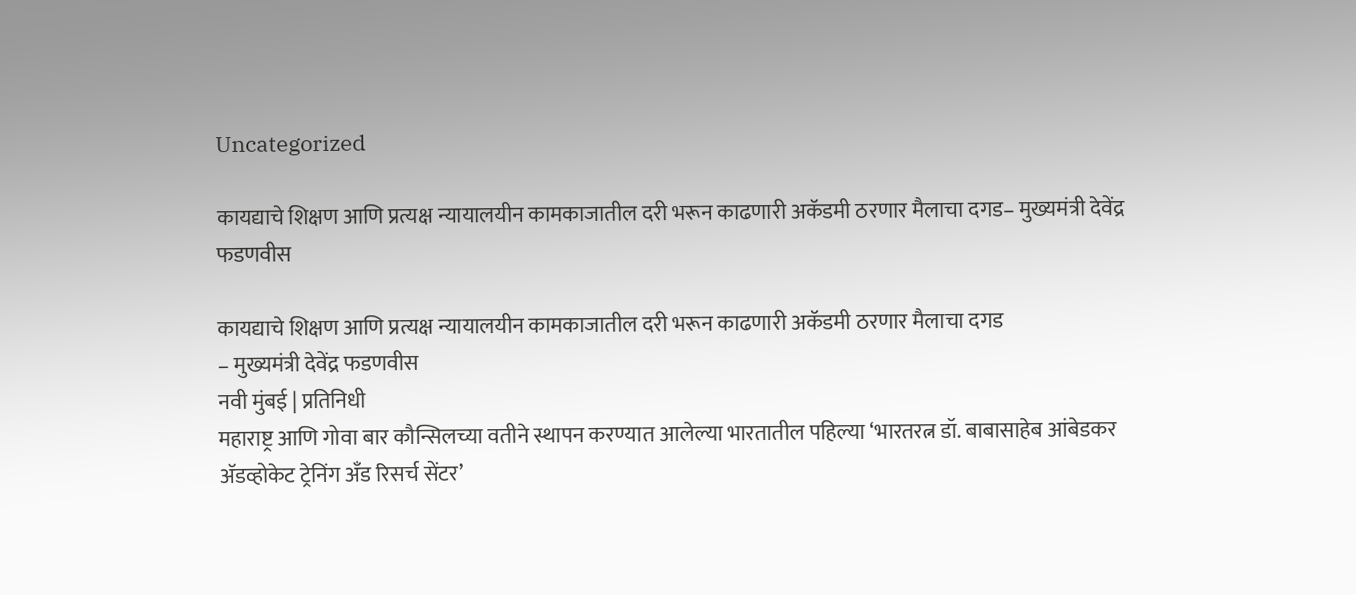Uncategorized

कायद्याचे शिक्षण आणि प्रत्यक्ष न्यायालयीन कामकाजातील दरी भरून काढणारी अकॅडमी ठरणार मैलाचा दगड– मुख्यमंत्री देवेंद्र फडणवीस

कायद्याचे शिक्षण आणि प्रत्यक्ष न्यायालयीन कामकाजातील दरी भरून काढणारी अकॅडमी ठरणार मैलाचा दगड
– मुख्यमंत्री देवेंद्र फडणवीस
नवी मुंबई | प्रतिनिधी
महाराष्ट्र आणि गोवा बार कौन्सिलच्या वतीने स्थापन करण्यात आलेल्या भारतातील पहिल्या ‘भारतरत्न डॉ. बाबासाहेब आंबेडकर अ‍ॅडव्होकेट ट्रेनिंग अँड रिसर्च सेंटर’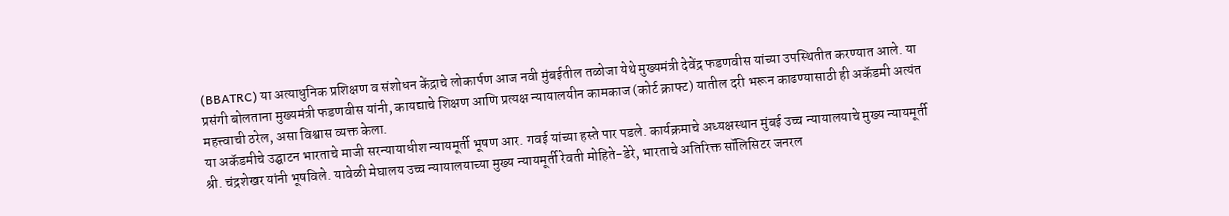(BBATRC) या अत्याधुनिक प्रशिक्षण व संशोधन केंद्राचे लोकार्पण आज नवी मुंबईतील तळोजा येथे मुख्यमंत्री देवेंद्र फडणवीस यांच्या उपस्थितीत करण्यात आले. या प्रसंगी बोलताना मुख्यमंत्री फडणवीस यांनी, कायद्याचे शिक्षण आणि प्रत्यक्ष न्यायालयीन कामकाज (कोर्ट क्राफ्ट) यातील दरी भरून काढण्यासाठी ही अकॅडमी अत्यंत महत्त्वाची ठरेल, असा विश्वास व्यक्त केला.
या अकॅडमीचे उद्घाटन भारताचे माजी सरन्यायाधीश न्यायमूर्ती भूषण आर. गवई यांच्या हस्ते पार पडले. कार्यक्रमाचे अध्यक्षस्थान मुंबई उच्च न्यायालयाचे मुख्य न्यायमूर्ती श्री. चंद्रशेखर यांनी भूषविले. यावेळी मेघालय उच्च न्यायालयाच्या मुख्य न्यायमूर्ती रेवती मोहिते-डेरे, भारताचे अतिरिक्त सॉलिसिटर जनरल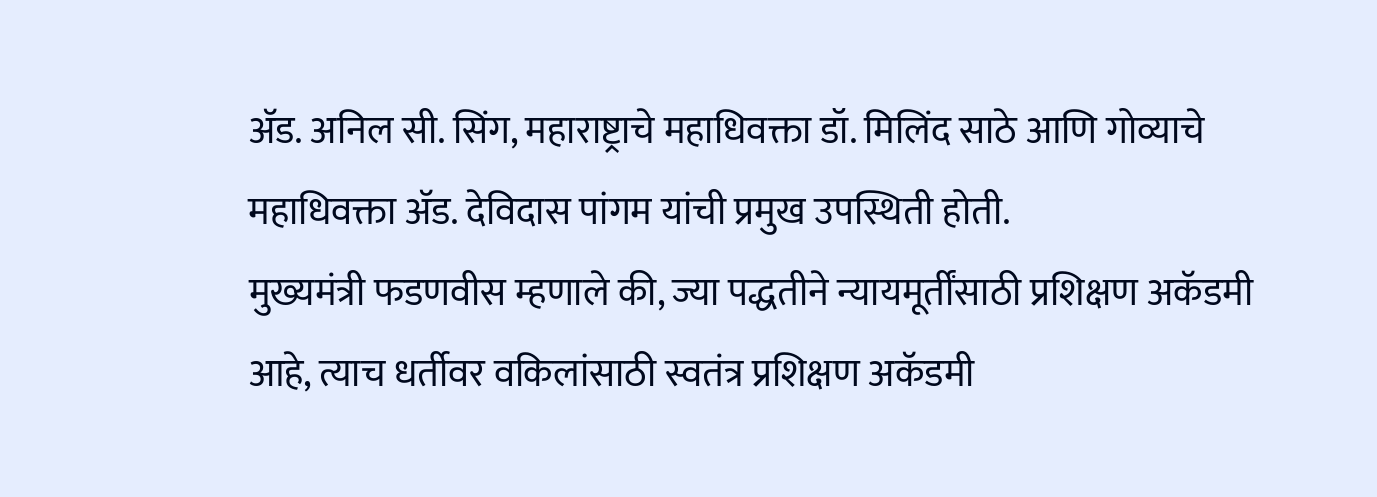अ‍ॅड. अनिल सी. सिंग, महाराष्ट्राचे महाधिवक्ता डॉ. मिलिंद साठे आणि गोव्याचे महाधिवक्ता अ‍ॅड. देविदास पांगम यांची प्रमुख उपस्थिती होती.
मुख्यमंत्री फडणवीस म्हणाले की, ज्या पद्धतीने न्यायमूर्तींसाठी प्रशिक्षण अकॅडमी आहे, त्याच धर्तीवर वकिलांसाठी स्वतंत्र प्रशिक्षण अकॅडमी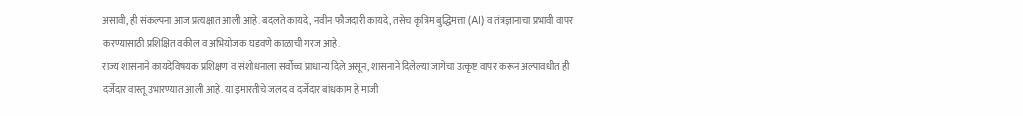असावी, ही संकल्पना आज प्रत्यक्षात आली आहे. बदलते कायदे, नवीन फौजदारी कायदे, तसेच कृत्रिम बुद्धिमत्ता (AI) व तंत्रज्ञानाचा प्रभावी वापर करण्यासाठी प्रशिक्षित वकील व अभियोजक घडवणे काळाची गरज आहे.
राज्य शासनाने कायदेविषयक प्रशिक्षण व संशोधनाला सर्वोच्च प्राधान्य दिले असून, शासनाने दिलेल्या जागेचा उत्कृष्ट वापर करून अल्पावधीत ही दर्जेदार वास्तू उभारण्यात आली आहे. या इमारतीचे जलद व दर्जेदार बांधकाम हे माजी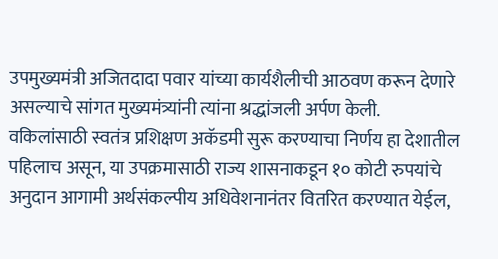उपमुख्यमंत्री अजितदादा पवार यांच्या कार्यशैलीची आठवण करून देणारे असल्याचे सांगत मुख्यमंत्र्यांनी त्यांना श्रद्धांजली अर्पण केली.
वकिलांसाठी स्वतंत्र प्रशिक्षण अकॅडमी सुरू करण्याचा निर्णय हा देशातील पहिलाच असून, या उपक्रमासाठी राज्य शासनाकडून १० कोटी रुपयांचे अनुदान आगामी अर्थसंकल्पीय अधिवेशनानंतर वितरित करण्यात येईल,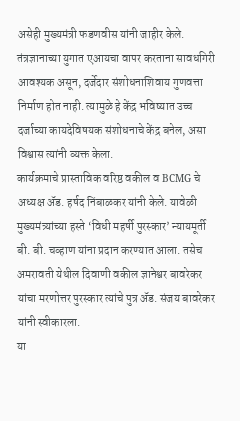असेही मुख्यमंत्री फडणवीस यांनी जाहीर केले.
तंत्रज्ञानाच्या युगात एआयचा वापर करताना सावधगिरी आवश्यक असून, दर्जेदार संशोधनाशिवाय गुणवत्ता निर्माण होत नाही. त्यामुळे हे केंद्र भविष्यात उच्च दर्जाच्या कायदेविषयक संशोधनाचे केंद्र बनेल, असा विश्वास त्यांनी व्यक्त केला.
कार्यक्रमाचे प्रास्ताविक वरिष्ठ वकील व BCMG चे अध्यक्ष अ‍ॅड. हर्षद निंबाळकर यांनी केले. यावेळी मुख्यमंत्र्यांच्या हस्ते ‘विधी महर्षी पुरस्कार’ न्यायमूर्ती बी. बी. चव्हाण यांना प्रदान करण्यात आला. तसेच अमरावती येथील दिवाणी वकील ज्ञानेश्वर बावरेकर यांचा मरणोत्तर पुरस्कार त्यांचे पुत्र अ‍ॅड. संजय बावरेकर यांनी स्वीकारला.
या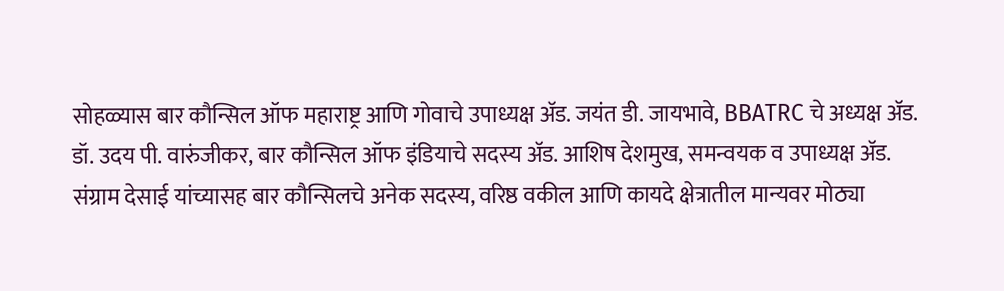सोहळ्यास बार कौन्सिल ऑफ महाराष्ट्र आणि गोवाचे उपाध्यक्ष अ‍ॅड. जयंत डी. जायभावे, BBATRC चे अध्यक्ष अ‍ॅड. डॉ. उदय पी. वारुंजीकर, बार कौन्सिल ऑफ इंडियाचे सदस्य अ‍ॅड. आशिष देशमुख, समन्वयक व उपाध्यक्ष अ‍ॅड. संग्राम देसाई यांच्यासह बार कौन्सिलचे अनेक सदस्य, वरिष्ठ वकील आणि कायदे क्षेत्रातील मान्यवर मोठ्या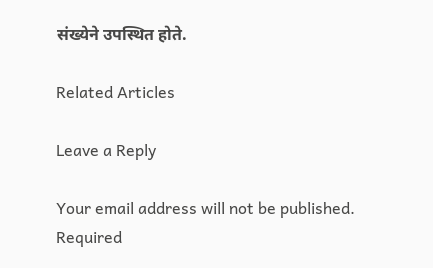संख्येने उपस्थित होते.

Related Articles

Leave a Reply

Your email address will not be published. Required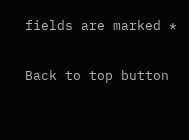fields are marked *

Back to top button